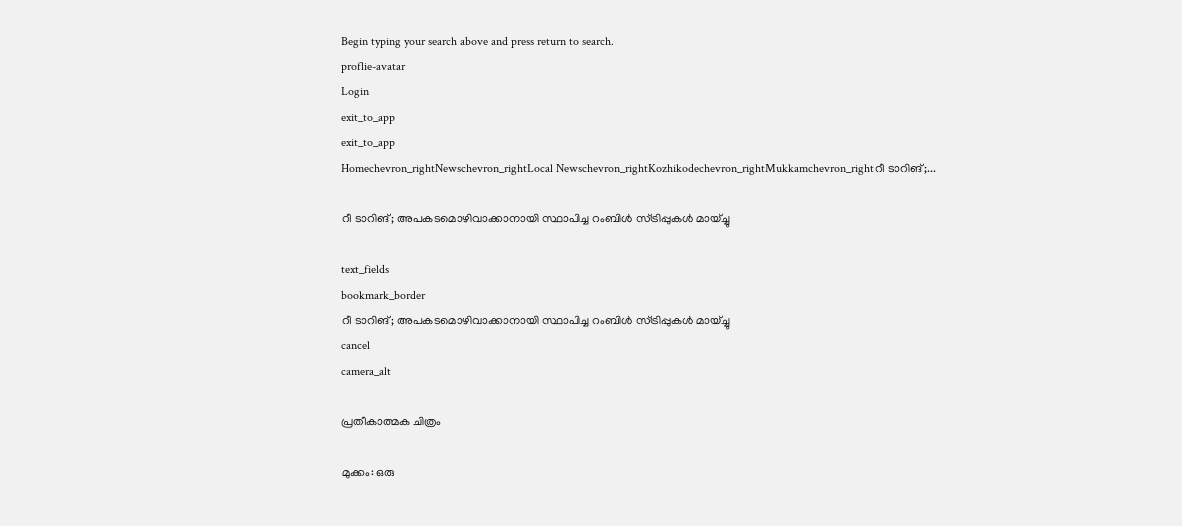Begin typing your search above and press return to search.
proflie-avatar
Login
exit_to_app
exit_to_app
Homechevron_rightNewschevron_rightLocal Newschevron_rightKozhikodechevron_rightMukkamchevron_rightറീ ടാറിങ്;...

റീ ടാറിങ്; അപകടമൊഴിവാക്കാനായി സ്ഥാപിച്ച റംബിൾ സ്ട്രിപ്പുകൾ മായ്ച്ചു

text_fields
bookmark_border
റീ ടാറിങ്; അപകടമൊഴിവാക്കാനായി സ്ഥാപിച്ച റംബിൾ സ്ട്രിപ്പുകൾ മായ്ച്ചു
cancel
camera_alt

പ്രതീകാത്മക ചിത്രം

മുക്കം: ഒരു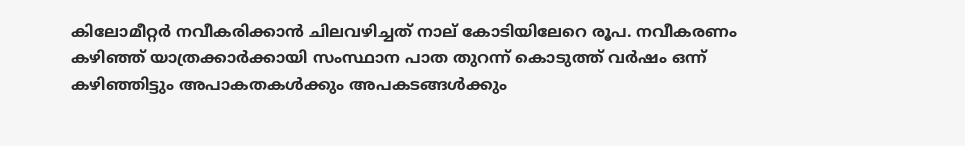കിലോമീറ്റർ നവീകരിക്കാൻ ചിലവഴിച്ചത് നാല് കോടിയിലേറെ രൂപ. നവീകരണം കഴിഞ്ഞ് യാത്രക്കാർക്കായി സംസ്ഥാന പാത തുറന്ന് കൊടുത്ത് വർഷം ഒന്ന് കഴിഞ്ഞിട്ടും അപാകതകൾക്കും അപകടങ്ങൾക്കും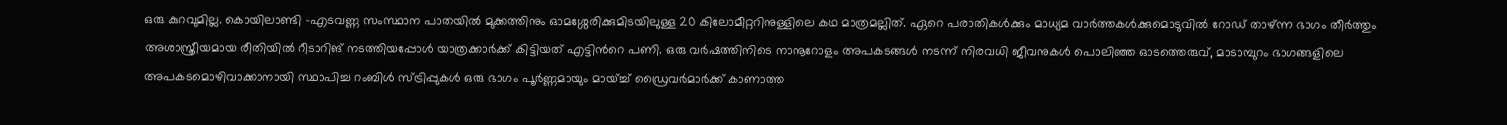ഒരു കുറവുമില്ല. കൊയിലാണ്ടി -എടവണ്ണ സംസ്ഥാന പാതയിൽ മുക്കത്തിനും ഓമശ്ശേരിക്കുമിടയിലുള്ള 20 കിലോമീറ്ററിനുള്ളിലെ കഥ മാത്രമല്ലിത്. ഏറെ പരാതികൾക്കും മാധ്യമ വാർത്തകൾക്കുമൊടുവിൽ റോഡ് താഴ്ന്ന ഭാഗം തീർത്തും അശാസ്ത്രീയമായ രീതിയിൽ റീടാറിങ് നടത്തിയപ്പോൾ യാത്രക്കാർക്ക് കിട്ടിയത് എട്ടിന്‍റെ പണി. ഒരു വർഷത്തിനിടെ നാനൂറോളം അപകടങ്ങൾ നടന്ന് നിരവധി ജീവനുകൾ പൊലിഞ്ഞ ഓടത്തെരുവ്, മാടാമ്പുറം ഭാഗങ്ങളിലെ അപകടമൊഴിവാക്കാനായി സ്ഥാപിച്ച റംബിൾ സ്ട്രിപ്പുകൾ ഒരു ഭാഗം പൂർണ്ണമായും മായ്ച്ച് ഡ്രൈവർമാർക്ക് കാണാത്ത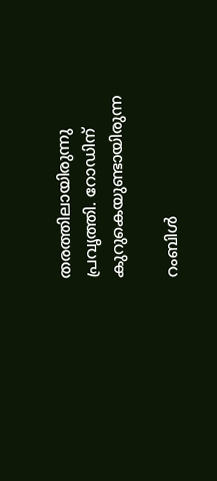തരത്തിലായിരുന്നു പ്രവൃത്തി. റോഡിന് കുറുകെയുണ്ടായിരുന്ന

റംബിൾ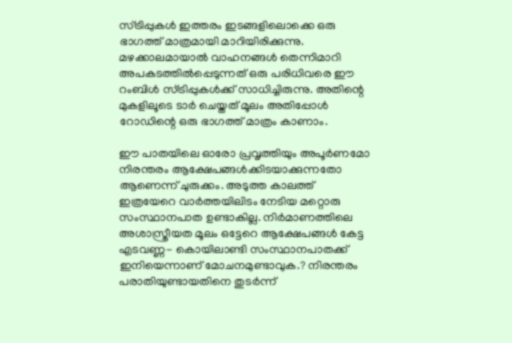സ്ട്രിപ്പുകൾ ഇത്തരം ഇടങ്ങളിലൊക്കെ ഒരു ഭാഗത്ത് മാത്രമായി മാറിയിരിക്കുന്നു. മഴക്കാലമായാൽ വാഹനങ്ങൾ തെന്നിമാറി അപകടത്തിൽപ്പെടുന്നത് ഒരു പരിധിവരെ ഈ റംബിൾ സ്ട്രിപ്പുകൾക്ക് സാധിച്ചിരുന്നു. അതിന്റെ മുകളിലൂടെ ടാർ ചെയ്തത് മൂലം അതിപ്പോൾ റോഡിന്റെ ഒരു ഭാഗത്ത് മാത്രം കാണാം.

ഈ പാതയിലെ ഓരോ പ്രവൃത്തിയും അപൂർണമോ നിരന്തരം ആക്ഷേപങ്ങൾക്കിടയാക്കുന്നതോ ആണെന്ന് ചുരുക്കം. അടുത്ത കാലത്ത് ഇത്രയേറെ വാർത്തയിലിടം നേടിയ മറ്റൊരു സംസ്ഥാനപാത ഉണ്ടാകില്ല. നിർമാണത്തിലെ അശാസ്ത്രീയത മൂലം ഒട്ടേറെ ആക്ഷേപങ്ങൾ കേട്ട എടവണ്ണ- കൊയിലാണ്ടി സംസ്ഥാനപാതക്ക് ഇനിയെന്നാണ് മോചനമുണ്ടാവുക.? നിരന്തരം പരാതിയുണ്ടായതിനെ തുടർന്ന്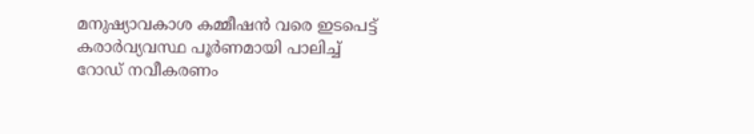മനുഷ്യാവകാശ കമ്മീഷൻ വരെ ഇടപെട്ട് കരാർവ്യവസ്ഥ പൂർണമായി പാലിച്ച് റോഡ് നവീകരണം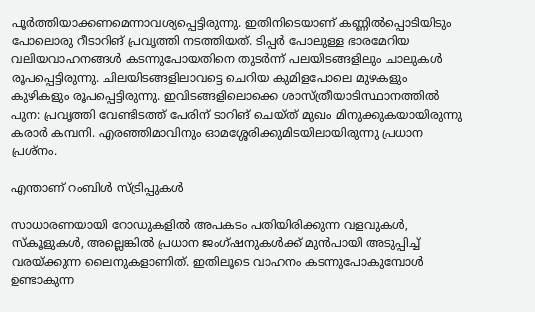പൂർത്തിയാക്കണമെന്നാവശ്യപ്പെട്ടിരുന്നു. ഇതിനിടെയാണ് കണ്ണിൽപ്പൊടിയിടും പോലൊരു റീടാറിങ് പ്രവൃത്തി നടത്തിയത്. ടിപ്പർ പോലുള്ള ഭാരമേറിയ വലിയവാഹനങ്ങൾ കടന്നുപോയതിനെ തുടർന്ന് പലയിടങ്ങളിലും ചാലുകൾ രൂപപ്പെട്ടിരുന്നു. ചിലയിടങ്ങളിലാവട്ടെ ചെറിയ കുമിളപോലെ മുഴകളും കുഴികളും രൂപപ്പെട്ടിരുന്നു. ഇവിടങ്ങളിലൊക്കെ ശാസ്ത്രീയാടിസ്ഥാനത്തിൽ പുന: പ്രവൃത്തി വേണ്ടിടത്ത് പേരിന് ടാറിങ് ചെയ്ത് മുഖം മിനുക്കുകയായിരുന്നു കരാർ കമ്പനി. എരഞ്ഞിമാവിനും ഓമശ്ശേരിക്കുമിടയിലായിരുന്നു പ്രധാന പ്രശ്നം.

എന്താണ് റംബിൾ സ്ട്രിപ്പുകൾ

സാധാരണയായി റോഡുകളിൽ അപകടം പതിയിരിക്കുന്ന വളവുകൾ, സ്കൂളുകൾ, അല്ലെങ്കിൽ പ്രധാന ജംഗ്ഷനുകൾക്ക് മുൻപായി അടുപ്പിച്ച് വരയ്ക്കുന്ന ലൈനുകളാണിത്. ഇതിലൂടെ വാഹനം കടന്നുപോകുമ്പോൾ ഉണ്ടാകുന്ന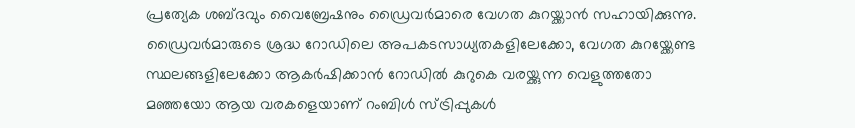പ്രത്യേക ശബ്ദവും വൈബ്രേഷനും ഡ്രൈവർമാരെ വേഗത കുറയ്ക്കാൻ സഹായിക്കുന്നു. ഡ്രൈവർമാരുടെ ശ്രദ്ധ റോഡിലെ അപകടസാധ്യതകളിലേക്കോ, വേഗത കുറയ്ക്കേണ്ട സ്ഥലങ്ങളിലേക്കോ ആകർഷിക്കാൻ റോഡിൽ കുറുകെ വരയ്ക്കുന്ന വെളുത്തതോ മഞ്ഞയോ ആയ വരകളെയാണ് റംബിൾ സ്ട്രിപ്പുകൾ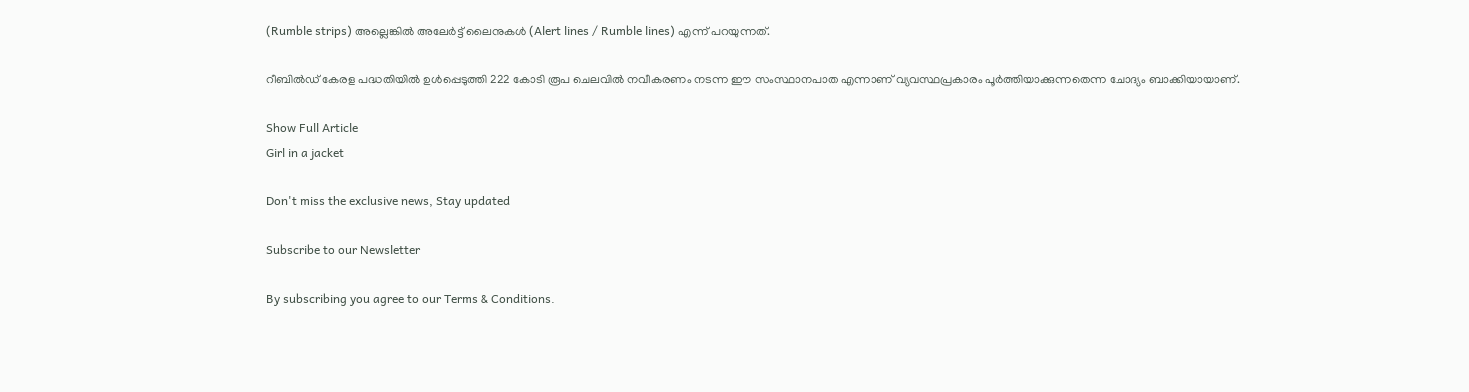(Rumble strips) അല്ലെങ്കിൽ അലേർട്ട് ലൈനുകൾ (Alert lines / Rumble lines) എന്ന് പറയുന്നത്.

റീബിൽഡ് കേരള പദ്ധതിയിൽ ഉൾപ്പെടുത്തി 222 കോടി രൂപ ചെലവിൽ നവീകരണം നടന്ന ഈ സംസ്ഥാനപാത എന്നാണ് വ്യവസ്ഥപ്രകാരം പൂർത്തിയാക്കുന്നതെന്ന ചോദ്യം ബാക്കിയായാണ്.

Show Full Article
Girl in a jacket

Don't miss the exclusive news, Stay updated

Subscribe to our Newsletter

By subscribing you agree to our Terms & Conditions.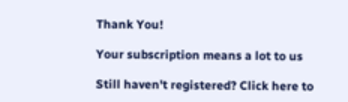Thank You!

Your subscription means a lot to us

Still haven't registered? Click here to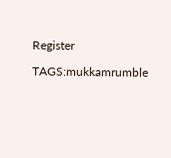Register

TAGS:mukkamrumble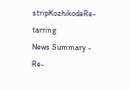stripKozhikodeRe-tarring
News Summary - Re-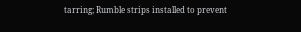tarring; Rumble strips installed to prevent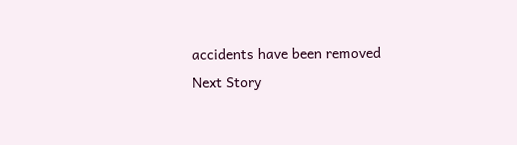accidents have been removed
Next Story